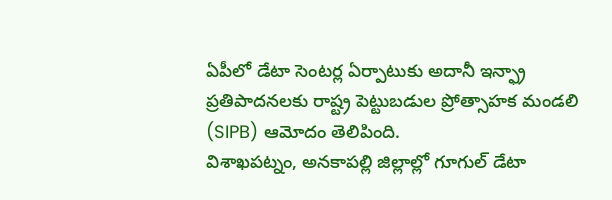ఏపీలో డేటా సెంటర్ల ఏర్పాటుకు అదానీ ఇన్ఫ్రా ప్రతిపాదనలకు రాష్ట్ర పెట్టుబడుల ప్రోత్సాహక మండలి (SIPB) ఆమోదం తెలిపింది.
విశాఖపట్నం, అనకాపల్లి జిల్లాల్లో గూగుల్ డేటా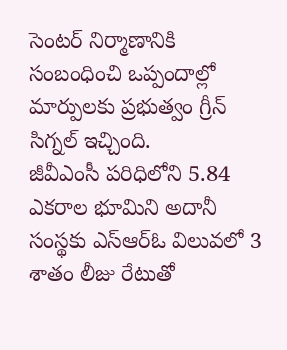సెంటర్ నిర్మాణానికి సంబంధించి ఒప్పందాల్లో మార్పులకు ప్రభుత్వం గ్రీన్ సిగ్నల్ ఇచ్చింది.
జీవీఎంసీ పరిధిలోని 5.84 ఎకరాల భూమిని అదానీ సంస్థకు ఎస్ఆర్ఓ విలువలో 3 శాతం లీజు రేటుతో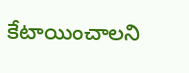కేటాయించాలని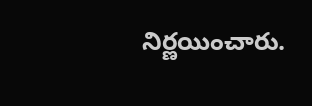నిర్ణయించారు.